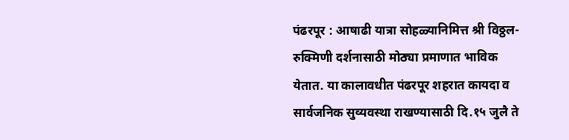पंढरपूर : आषाढी यात्रा सोहळ्यानिमित्त श्री विठ्ठल-रुक्मिणी दर्शनासाठी मोठ्या प्रमाणात भाविक येतात. या कालावधीत पंढरपूर शहरात कायदा व सार्वजनिक सुव्यवस्था राखण्यासाठी दि.१५ जुलै ते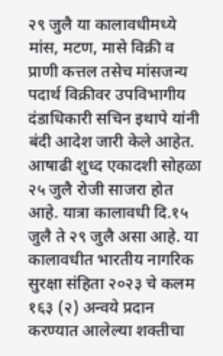२९ जुलै या कालावधीमध्ये मांस, मटण, मासे विक्री व प्राणी कत्तल तसेच मांसजन्य पदार्थ विक्रीवर उपविभागीय दंडाधिकारी सचिन इथापे यांनी बंदी आदेश जारी केले आहेत.
आषाढी शुध्द एकादशी सोहळा २५ जुलै रोजी साजरा होत आहे. यात्रा कालावधी दि.१५ जुलै ते २९ जुलै असा आहे. या कालावधीत भारतीय नागरिक सुरक्षा संहिता २०२३ चे कलम १६३ (२) अन्वये प्रदान करण्यात आलेल्या शक्तीचा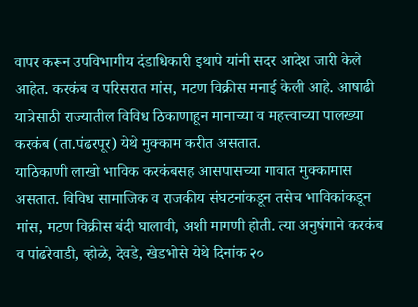वापर करून उपविभागीय दंडाधिकारी इथापे यांनी सदर आदेश जारी केले आहेत. करकंब व परिसरात मांस, मटण विक्रीस मनाई केली आहे. आषाढी यात्रेसाठी राज्यातील विविध ठिकाणाहून मानाच्या व महत्त्वाच्या पालख्या करकंब (ता.पंढरपूर) येथे मुक्काम करीत असतात.
याठिकाणी लाखो भाविक करकंबसह आसपासच्या गावात मुक्कामास असतात. विविध सामाजिक व राजकीय संघटनांकडून तसेच भाविकांकडून मांस, मटण विक्रीस बंदी घालावी, अशी मागणी होती. त्या अनुषंगाने करकंब व पांढरेवाडी, व्होळे, देवडे, खेडभोसे येथे दिनांक २०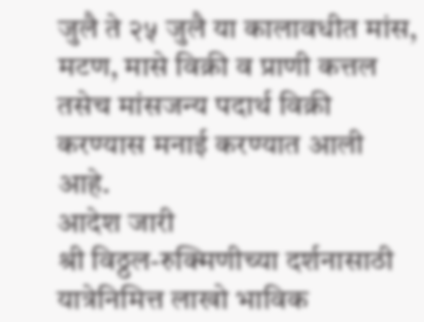जुलै ते २५ जुलै या कालावधीत मांस, मटण, मासे विक्री व प्राणी कत्तल तसेच मांसजन्य पदार्थ विक्री करण्यास मनाई करण्यात आली आहे.
आदेश जारी
श्री विठ्ठल-रुक्मिणीच्या दर्शनासाठी यात्रेनिमित्त लाखो भाविक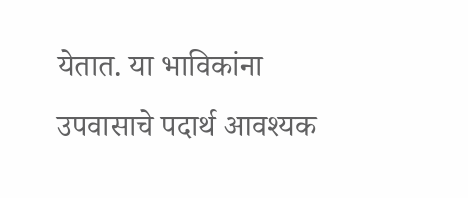येतात. या भाविकांना उपवासाचे पदार्थ आवश्यक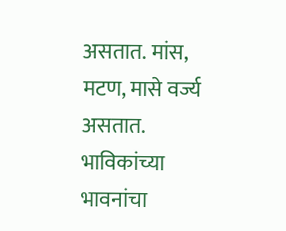असतात. मांस, मटण, मासे वर्ज्य असतात. भाविकांच्या भावनांचा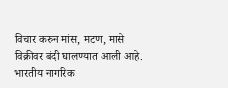विचार करुन मांस, मटण, मासे विक्रीवर बंदी घालण्यात आली आहे. भारतीय नागरिक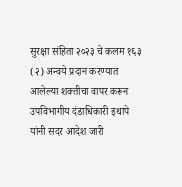सुरक्षा संहिता २०२३ चे कलम १६३ (२) अन्वये प्रदान करण्यात आलेल्या शक्तीचा वापर करून उपविभागीय दंडाधिकारी इथापे यांनी सदर आदेश जारी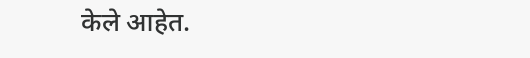केले आहेत.